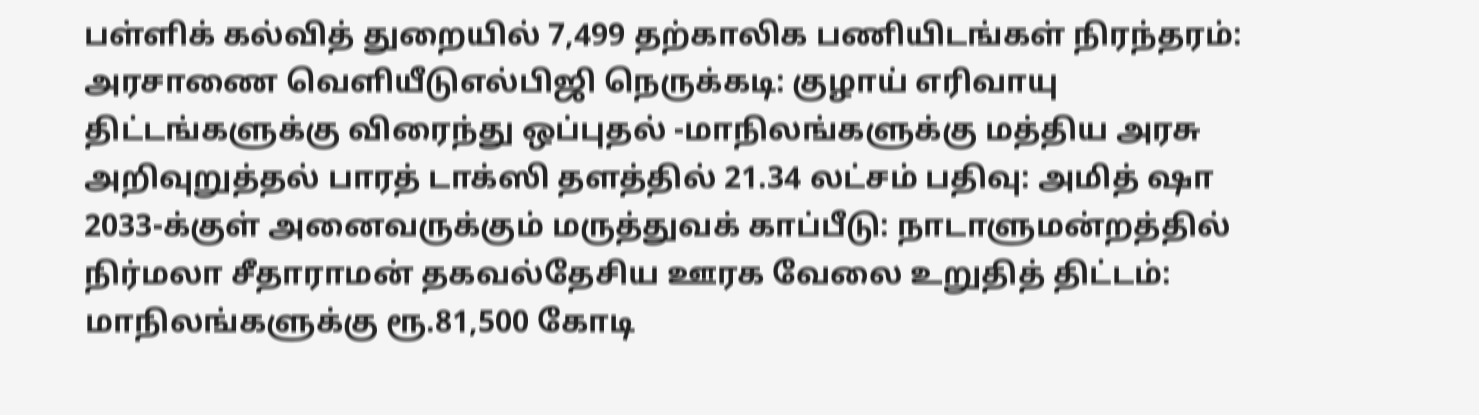பள்ளிக் கல்வித் துறையில் 7,499 தற்காலிக பணியிடங்கள் நிரந்தரம்: அரசாணை வெளியீடுஎல்பிஜி நெருக்கடி: குழாய் எரிவாயு திட்டங்களுக்கு விரைந்து ஒப்புதல் -மாநிலங்களுக்கு மத்திய அரசு அறிவுறுத்தல் பாரத் டாக்ஸி தளத்தில் 21.34 லட்சம் பதிவு: அமித் ஷா 2033-க்குள் அனைவருக்கும் மருத்துவக் காப்பீடு: நாடாளுமன்றத்தில் நிர்மலா சீதாராமன் தகவல்தேசிய ஊரக வேலை உறுதித் திட்டம்: மாநிலங்களுக்கு ரூ.81,500 கோடி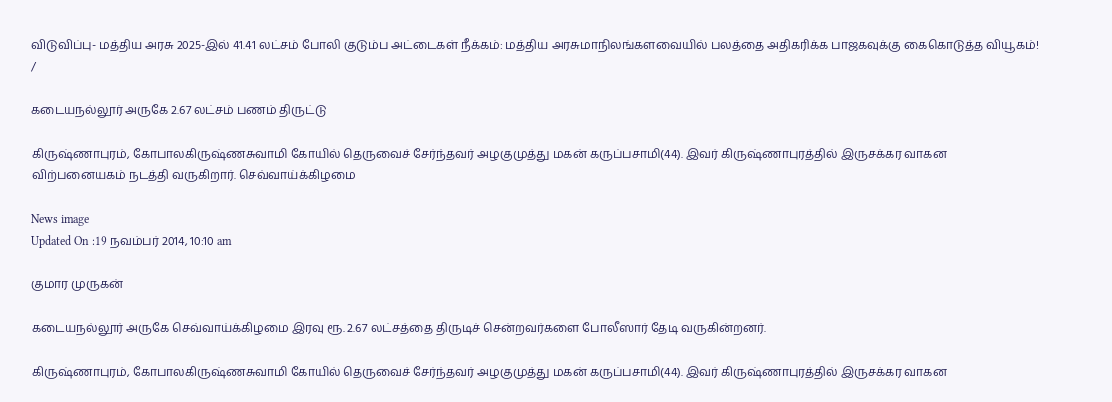விடுவிப்பு- மத்திய அரசு 2025-இல் 41.41 லட்சம் போலி குடும்ப அட்டைகள் நீக்கம்: மத்திய அரசுமாநிலங்களவையில் பலத்தை அதிகரிக்க பாஜகவுக்கு கைகொடுத்த வியூகம்!
/

கடையநல்லூர் அருகே 2.67 லட்சம் பணம் திருட்டு

கிருஷ்ணாபுரம், கோபாலகிருஷ்ணசுவாமி கோயில் தெருவைச் சேர்ந்தவர் அழகுமுத்து மகன் கருப்பசாமி(44). இவர் கிருஷ்ணாபுரத்தில் இருசக்கர வாகன விற்பனையகம் நடத்தி வருகிறார். செவ்வாய்க்கிழமை

News image
Updated On :19 நவம்பர் 2014, 10:10 am

குமார முருகன்

கடையநல்லூர் அருகே செவ்வாய்க்கிழமை இரவு ரூ. 2.67 லட்சத்தை திருடிச் சென்றவர்களை போலீஸார் தேடி வருகின்றனர்.

கிருஷ்ணாபுரம், கோபாலகிருஷ்ணசுவாமி கோயில் தெருவைச் சேர்ந்தவர் அழகுமுத்து மகன் கருப்பசாமி(44). இவர் கிருஷ்ணாபுரத்தில் இருசக்கர வாகன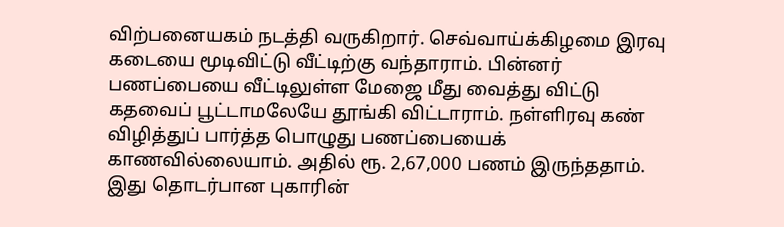விற்பனையகம் நடத்தி வருகிறார். செவ்வாய்க்கிழமை இரவு கடையை மூடிவிட்டு வீட்டிற்கு வந்தாராம். பின்னர் பணப்பையை வீட்டிலுள்ள மேஜை மீது வைத்து விட்டு கதவைப் பூட்டாமலேயே தூங்கி விட்டாராம். நள்ளிரவு கண் விழித்துப் பார்த்த பொழுது பணப்பையைக் காணவில்லையாம். அதில் ரூ. 2,67,000 பணம் இருந்ததாம். இது தொடர்பான புகாரின்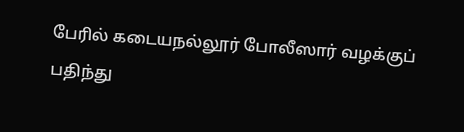பேரில் கடையநல்லூர் போலீஸார் வழக்குப் பதிந்து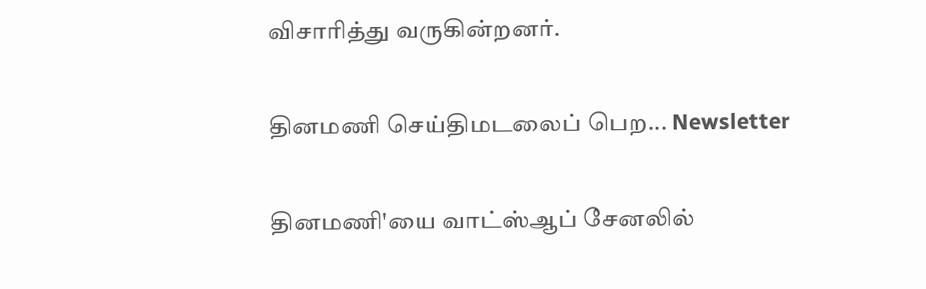விசாரித்து வருகின்றனர்.

தினமணி செய்திமடலைப் பெற... Newsletter

தினமணி'யை வாட்ஸ்ஆப் சேனலில்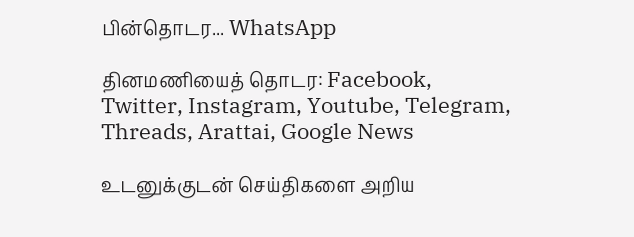பின்தொடர... WhatsApp

தினமணியைத் தொடர: Facebook, Twitter, Instagram, Youtube, Telegram, Threads, Arattai, Google News

உடனுக்குடன் செய்திகளை அறிய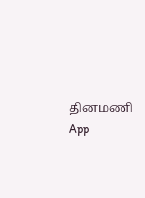தினமணி App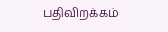பதிவிறக்கம்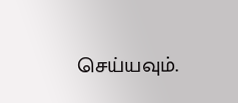செய்யவும்.